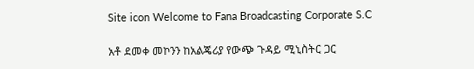Site icon Welcome to Fana Broadcasting Corporate S.C

አቶ ደመቀ መኮንን ከአልጄሪያ የውጭ ጉዳይ ሚኒስትር ጋር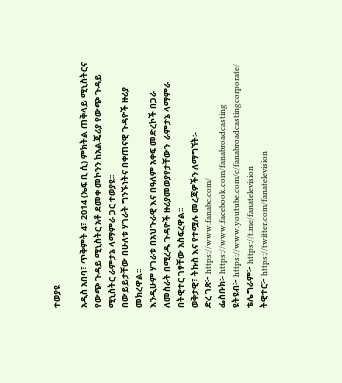ተወያዩ

አዲስ አበባ፣ ጥቅምት 4፣ 2014 (ኤፍ ቢ ሲ) ምክትል ጠቅላይ ሚኒስትርና የውጭ ጉዳይ ሚኒስትር አቶ ደመቀ መኮንን ከአልጄሪያ የውጭ ጉዳይ ሚኒስትር ራምታኔ ላማምራ ጋር ተወያዩ፡፡
በውይይታቸው በሁለቱ ሃገራት ግንኙነትና በቀጠናዊ ጉዳዮች ዙሪያ መክረዋል፡፡
እንዲሁም ሃገራቱ በአህጉራዊ እና በዓለም አቀፍ መድረኮች በጋራ ለመስራት በሚረዱ ጉዳዮች ዙሪያመወያየታቸውን  ራምታኔ ላማምራ በትዊተር ገፃቸው አስፍረዋል፡፡
ወቅታዊ፣ ትኩስ እና የተሟሉ መረጃዎችን ለማግኘት፡-
ድረ ገጽ፦ https://www.fanabc.com/
ፌስቡክ፡- https://www.facebook.com/fanabroadcasting
ዩትዩብ፦ https://www.youtube.com/c/fanabroadcastingcorporate/
ቴሌግራም፦ https://t.me/fanatelevision
ትዊተር፦ https://twitter.com/fanatelevision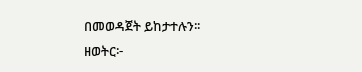በመወዳጀት ይከታተሉን፡፡
ዘወትር፦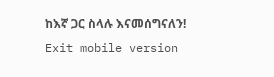ከእኛ ጋር ስላሉ እናመሰግናለን!
Exit mobile version